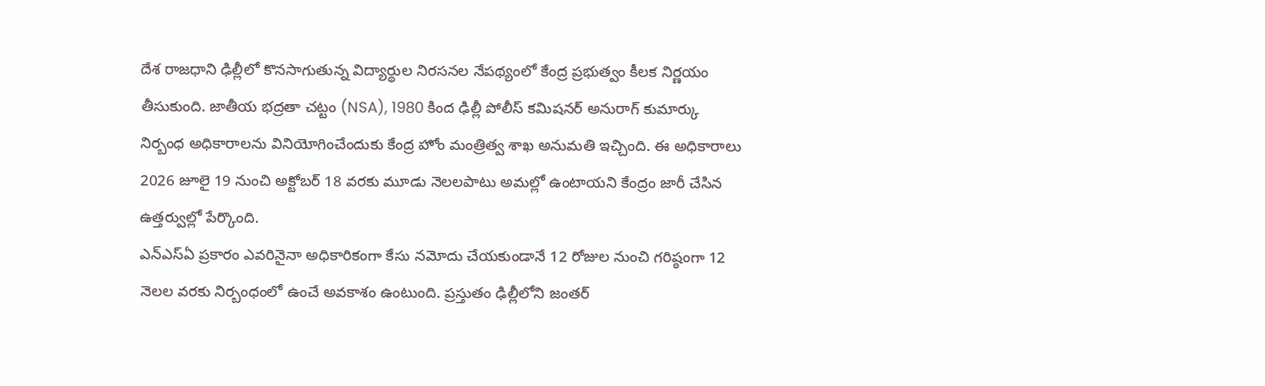దేశ రాజధాని ఢిల్లీలో కొనసాగుతున్న విద్యార్థుల నిరసనల నేపథ్యంలో కేంద్ర ప్రభుత్వం కీలక నిర్ణయం తీసుకుంది. జాతీయ భద్రతా చట్టం (NSA), 1980 కింద ఢిల్లీ పోలీస్ కమిషనర్ అనురాగ్ కుమార్కు నిర్బంధ అధికారాలను వినియోగించేందుకు కేంద్ర హోం మంత్రిత్వ శాఖ అనుమతి ఇచ్చింది. ఈ అధికారాలు 2026 జూలై 19 నుంచి అక్టోబర్ 18 వరకు మూడు నెలలపాటు అమల్లో ఉంటాయని కేంద్రం జారీ చేసిన ఉత్తర్వుల్లో పేర్కొంది.
ఎన్ఎస్ఏ ప్రకారం ఎవరినైనా అధికారికంగా కేసు నమోదు చేయకుండానే 12 రోజుల నుంచి గరిష్ఠంగా 12 నెలల వరకు నిర్బంధంలో ఉంచే అవకాశం ఉంటుంది. ప్రస్తుతం ఢిల్లీలోని జంతర్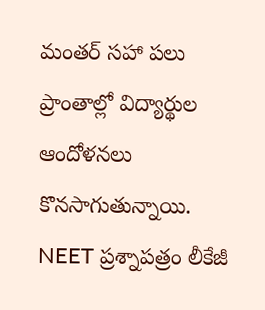మంతర్ సహా పలు ప్రాంతాల్లో విద్యార్థుల ఆందోళనలు కొనసాగుతున్నాయి. NEET ప్రశ్నాపత్రం లీకేజీ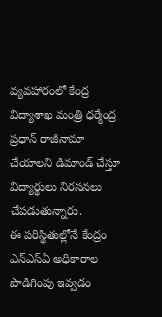వ్యవహారంలో కేంద్ర విద్యాశాఖ మంత్రి ధర్మేంద్ర ప్రధాన్ రాజీనామా చేయాలని డిమాండ్ చేస్తూ విద్యార్థులు నిరసనలు చేపడుతున్నారు.
ఈ పరిస్థితుల్లోనే కేంద్రం ఎన్ఎస్ఏ అధికారాల పొడిగింపు ఇవ్వడం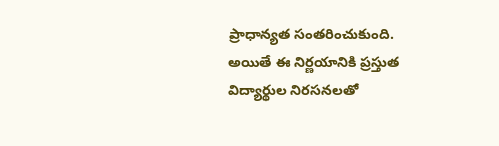ప్రాధాన్యత సంతరించుకుంది. అయితే ఈ నిర్ణయానికి ప్రస్తుత విద్యార్థుల నిరసనలతో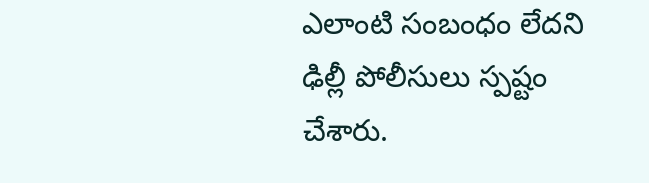ఎలాంటి సంబంధం లేదని ఢిల్లీ పోలీసులు స్పష్టం చేశారు.